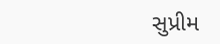સુપ્રીમ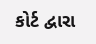કોર્ટ દ્વારા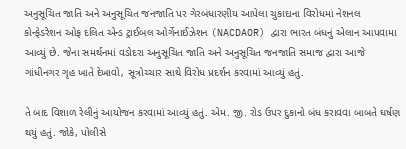અનુસૂચિત જાતિ અને અનુસૂચિત જનજાતિ પર ગેરબંધારણીય આપેલા ચુકાદાના વિરોધમાં નેશનલ કોન્ફેડરેશન ઓફ દલિત એન્ડ ટ્રાઈબલ ઓર્ગેનાઈઝેશન (NACDAOR) દ્વારા ભારત બંધનું એલાન આપવામા આવ્યું છે. જેના સમર્થનમાં વડોદરા અનુસૂચિત જાતિ અને અનુસૂચિત જનજાતિ સમાજ દ્વારા આજે ગાંધીનગર ગૃહ ખાતે દેખાવો, સૂત્રોચ્ચાર સાથે વિરોધ પ્રદર્શન કરવામાં આવ્યું હતું.

તે બાદ વિશાળ રેલીનું આયોજન કરવામાં આવ્યું હતું. એમ. જી. રોડ ઉપર દુકાનો બંધ કરાવવા બાબતે ઘર્ષણ થયું હતું. જોકે, પોલીસે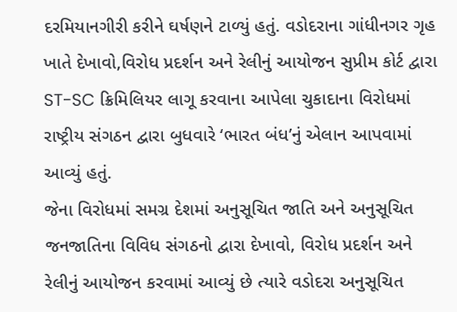દરમિયાનગીરી કરીને ઘર્ષણને ટાળ્યું હતું. વડોદરાના ગાંધીનગર ગૃહ ખાતે દેખાવો,વિરોધ પ્રદર્શન અને રેલીનું આયોજન સુપ્રીમ કોર્ટ દ્વારા ST-SC ક્રિમિલિયર લાગૂ કરવાના આપેલા ચુકાદાના વિરોધમાં રાષ્ટ્રીય સંગઠન દ્વારા બુધવારે ‘ભારત બંધ’નું એલાન આપવામાં આવ્યું હતું.
જેના વિરોધમાં સમગ્ર દેશમાં અનુસૂચિત જાતિ અને અનુસૂચિત જનજાતિના વિવિધ સંગઠનો દ્વારા દેખાવો, વિરોધ પ્રદર્શન અને રેલીનું આયોજન કરવામાં આવ્યું છે ત્યારે વડોદરા અનુસૂચિત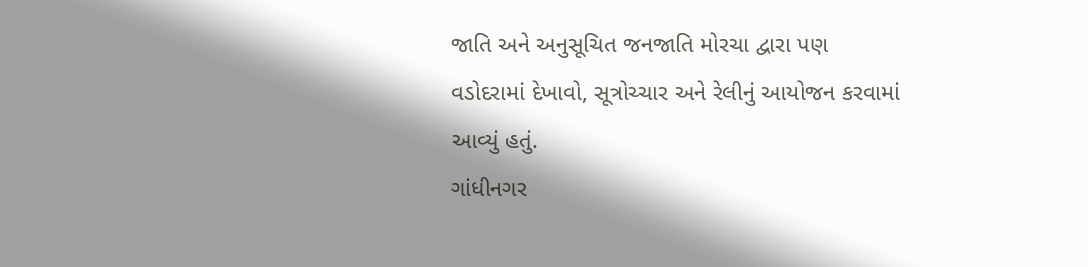જાતિ અને અનુસૂચિત જનજાતિ મોરચા દ્વારા પણ વડોદરામાં દેખાવો, સૂત્રોચ્ચાર અને રેલીનું આયોજન કરવામાં આવ્યું હતું.
ગાંધીનગર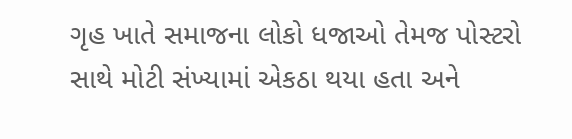ગૃહ ખાતે સમાજના લોકો ધજાઓ તેમજ પોસ્ટરો સાથે મોટી સંખ્યામાં એકઠા થયા હતા અને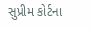સુપ્રીમ કોર્ટના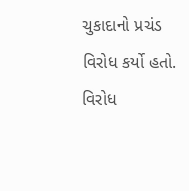ચુકાદાનો પ્રચંડ વિરોધ કર્યો હતો. વિરોધ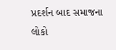પ્રદર્શન બાદ સમાજના લોકો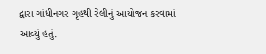દ્વારા ગાંધીનગર ગૃહથી રેલીનું આયોજન કરવામાં આવ્યું હતું.